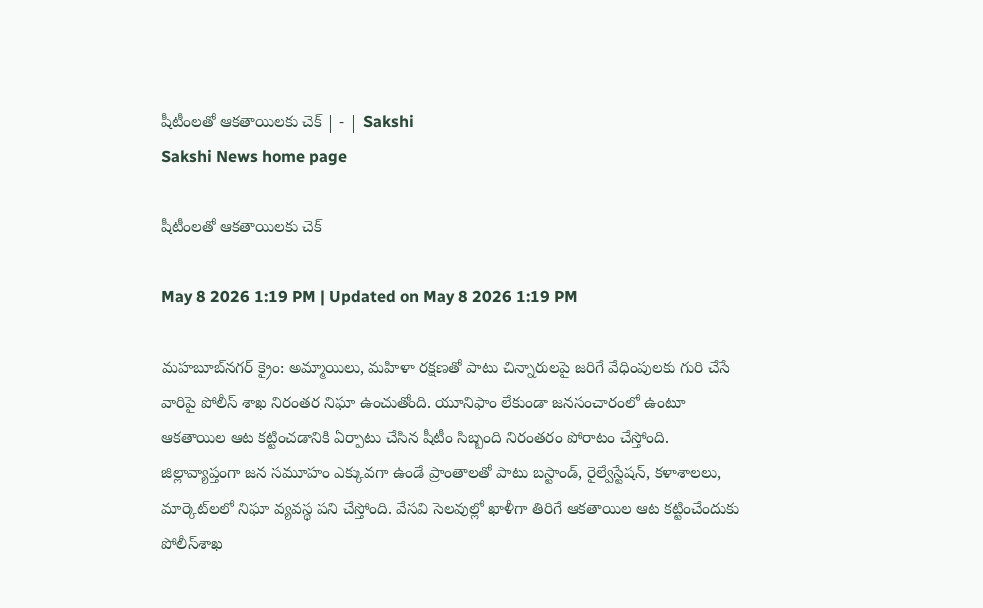షీటీంలతో ఆకతాయిలకు చెక్‌ | - | Sakshi
Sakshi News home page

షీటీంలతో ఆకతాయిలకు చెక్‌

May 8 2026 1:19 PM | Updated on May 8 2026 1:19 PM

మహబూబ్‌నగర్‌ క్రైం: అమ్మాయిలు, మహిళా రక్షణతో పాటు చిన్నారులపై జరిగే వేధింపులకు గురి చేసే వారిపై పోలీస్‌ శాఖ నిరంతర నిఘా ఉంచుతోంది. యూనిఫాం లేకుండా జనసంచారంలో ఉంటూ ఆకతాయిల ఆట కట్టించడానికి ఏర్పాటు చేసిన షీటీం సిబ్బంది నిరంతరం పోరాటం చేస్తోంది. జిల్లావ్యాప్తంగా జన సమూహం ఎక్కువగా ఉండే ప్రాంతాలతో పాటు బస్టాండ్‌, రైల్వేస్టేషన్‌, కళాశాలలు, మార్కెట్‌లలో నిఘా వ్యవస్థ పని చేస్తోంది. వేసవి సెలవుల్లో ఖాళీగా తిరిగే ఆకతాయిల ఆట కట్టించేందుకు పోలీస్‌శాఖ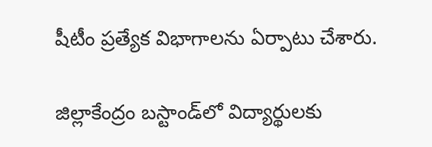షీటీం ప్రత్యేక విభాగాలను ఏర్పాటు చేశారు.

జిల్లాకేంద్రం బస్టాండ్‌లో విద్యార్థులకు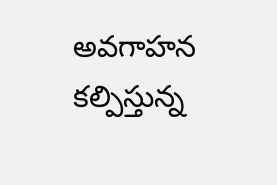అవగాహన కల్పిస్తున్న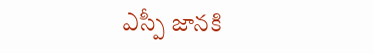ఎస్పీ జానకి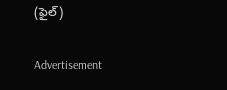(ఫైల్‌)

Advertisement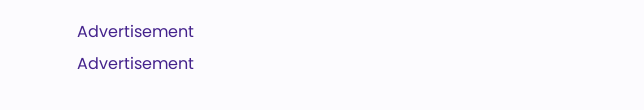Advertisement
Advertisement